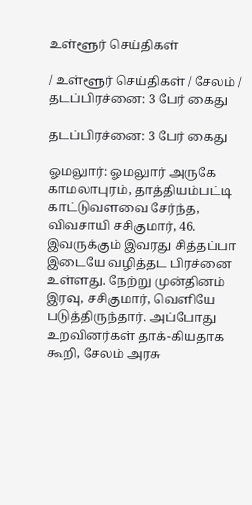உள்ளூர் செய்திகள்

/ உள்ளூர் செய்திகள் / சேலம் / தடப்பிரச்னை: 3 பேர் கைது

தடப்பிரச்னை: 3 பேர் கைது

ஓமலுார்: ஓமலுார் அருகே காமலாபுரம், தாத்தியம்பட்டி காட்டுவளவை சேர்ந்த, விவசாயி சசிகுமார், 46. இவருக்கும் இவரது சித்தப்பா இடையே வழித்தட பிரச்னை உள்ளது. நேற்று முன்தினம் இரவு, சசிகுமார், வெளியே படுத்திருந்தார். அப்போது உறவினர்கள் தாக்-கியதாக கூறி, சேலம் அரசு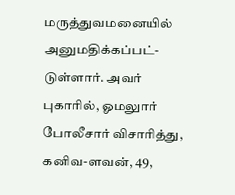மருத்துவமனையில் அனுமதிக்கப்பட்-டுள்ளார். அவர் புகாரில், ஓமலுார் போலீசார் விசாரித்து, கனிவ-ளவன், 49,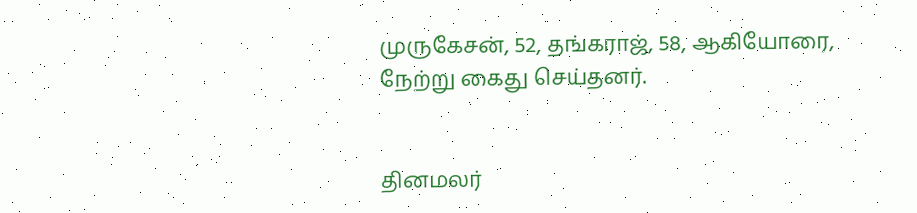முருகேசன், 52, தங்கராஜ், 58, ஆகியோரை, நேற்று கைது செய்தனர்.


தினமலர்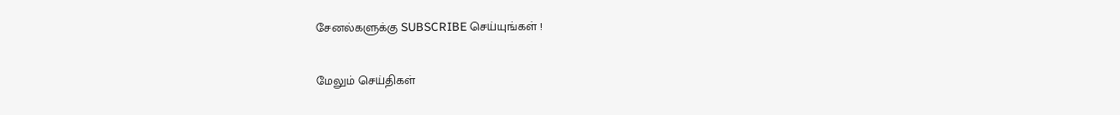சேனல்களுக்கு SUBSCRIBE செய்யுங்கள் !

மேலும் செய்திகள்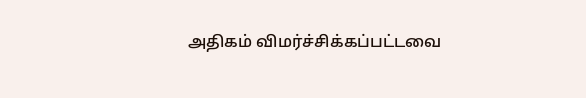அதிகம் விமர்ச்சிக்கப்பட்டவை